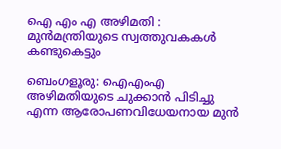ഐ എം എ അഴിമതി : മുൻമന്ത്രിയുടെ സ്വത്തുവകകൾ കണ്ടുകെട്ടും

ബെംഗളൂരു: ഐഎംഎ അഴിമതിയുടെ ചുക്കാൻ പിടിച്ചു എന്ന ആരോപണവിധേയനായ മുൻ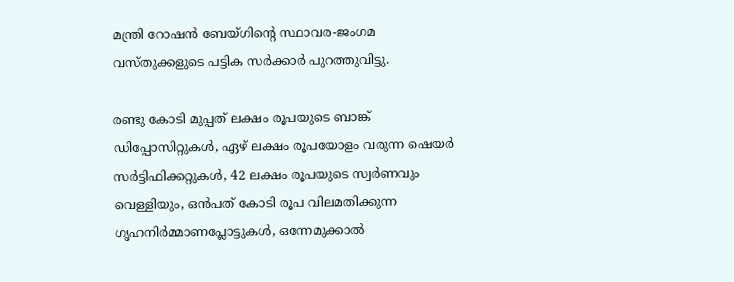മന്ത്രി റോഷൻ ബേയ്ഗിൻ്റെ സ്ഥാവര-ജംഗമ വസ്തുക്കളുടെ പട്ടിക സർക്കാർ പുറത്തുവിട്ടു.

രണ്ടു കോടി മുപ്പത് ലക്ഷം രൂപയുടെ ബാങ്ക് ഡിപ്പോസിറ്റുകൾ, ഏഴ് ലക്ഷം രൂപയോളം വരുന്ന ഷെയർ സർട്ടിഫിക്കറ്റുകൾ, 42 ലക്ഷം രൂപയുടെ സ്വർണവും വെള്ളിയും, ഒൻപത് കോടി രൂപ വിലമതിക്കുന്ന ഗൃഹനിർമ്മാണപ്ലോട്ടുകൾ, ഒന്നേമുക്കാൽ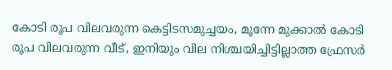കോടി രൂപ വിലവരുന്ന കെട്ടിടസമുച്ചയം, മൂന്നേ മുക്കാൽ കോടി രൂപ വിലവരുന്ന വീട്, ഇനിയും വില നിശ്ചയിച്ചിട്ടില്ലാത്ത ഫ്രേസർ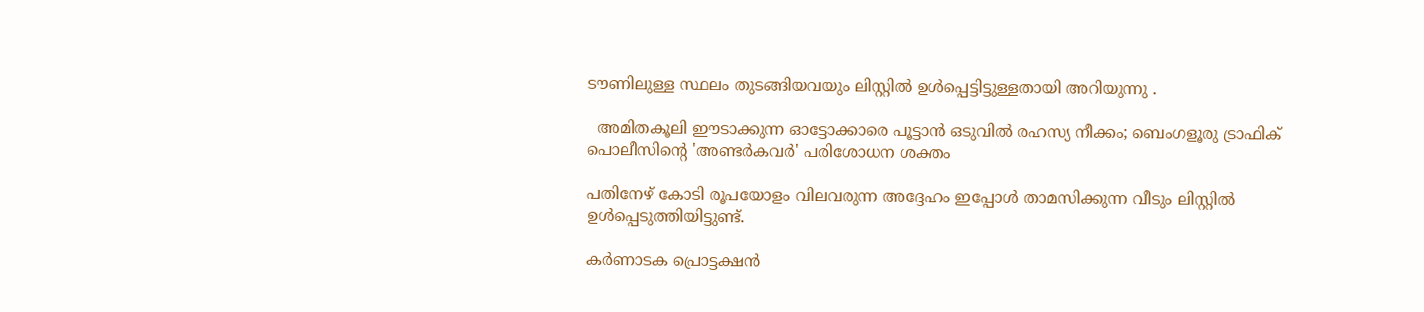ടൗണിലുള്ള സ്ഥലം തുടങ്ങിയവയും ലിസ്റ്റിൽ ഉൾപ്പെട്ടിട്ടുള്ളതായി അറിയുന്നു .

  അമിതകൂലി ഈടാക്കുന്ന ഓട്ടോക്കാരെ പൂട്ടാൻ ഒടുവിൽ രഹസ്യ നീക്കം; ബെംഗളൂരു ട്രാഫിക് പൊലീസിന്റെ 'അണ്ടർകവർ' പരിശോധന ശക്തം

പതിനേഴ് കോടി രൂപയോളം വിലവരുന്ന അദ്ദേഹം ഇപ്പോൾ താമസിക്കുന്ന വീടും ലിസ്റ്റിൽ ഉൾപ്പെടുത്തിയിട്ടുണ്ട്.

കർണാടക പ്രൊട്ടക്ഷൻ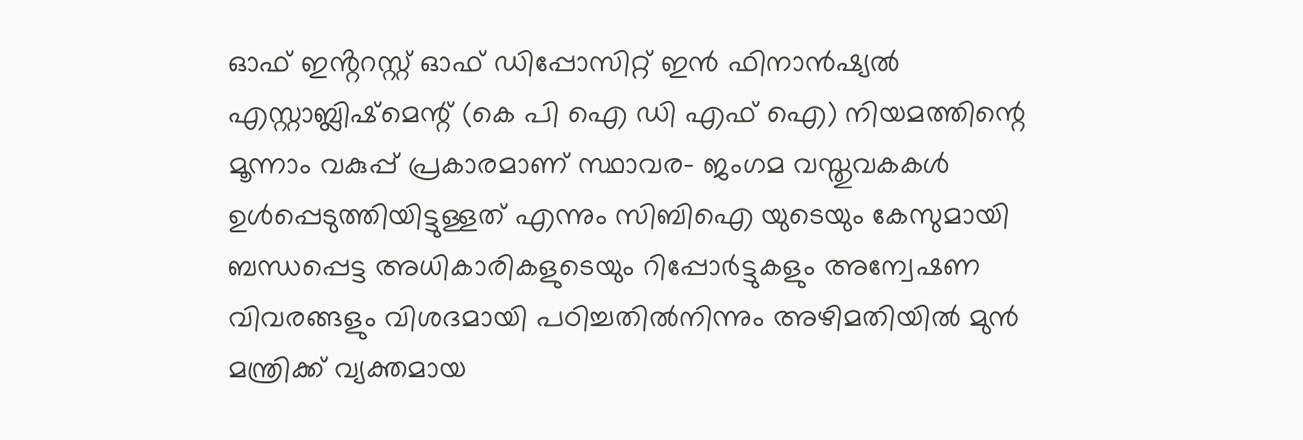ഓഫ് ഇൻ്ററസ്റ്റ് ഓഫ് ഡിപ്പോസിറ്റ് ഇൻ ഫിനാൻഷ്യൽ എസ്റ്റാബ്ലിഷ്മെന്റ് (കെ പി ഐ ഡി എഫ് ഐ) നിയമത്തിന്റെ മൂന്നാം വകുപ്പ് പ്രകാരമാണ് സ്ഥാവര- ജംഗമ വസ്തുവകകൾ ഉൾപ്പെടുത്തിയിട്ടുള്ളത് എന്നും സിബിഐ യുടെയും കേസുമായി ബന്ധപ്പെട്ട അധികാരികളുടെയും റിപ്പോർട്ടുകളും അന്വേഷണ വിവരങ്ങളും വിശദമായി പഠിച്ചതിൽനിന്നും അഴിമതിയിൽ മുൻ മന്ത്രിക്ക് വ്യക്തമായ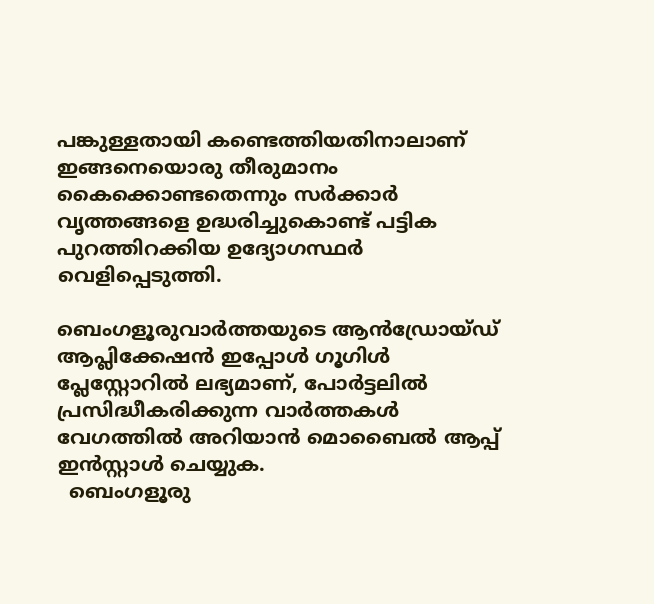പങ്കുള്ളതായി കണ്ടെത്തിയതിനാലാണ് ഇങ്ങനെയൊരു തീരുമാനം കൈക്കൊണ്ടതെന്നും സർക്കാർ വൃത്തങ്ങളെ ഉദ്ധരിച്ചുകൊണ്ട് പട്ടിക പുറത്തിറക്കിയ ഉദ്യോഗസ്ഥർ വെളിപ്പെടുത്തി.

ബെംഗളൂരുവാർത്തയുടെ ആൻഡ്രോയ്ഡ് ആപ്ലിക്കേഷൻ ഇപ്പോൾ ഗൂഗിൾ പ്ലേസ്റ്റോറിൽ ലഭ്യമാണ്, പോർട്ടലിൽ പ്രസിദ്ധീകരിക്കുന്ന വാർത്തകൾ വേഗത്തിൽ അറിയാൻ മൊബൈൽ ആപ്പ് ഇൻസ്റ്റാൾ ചെയ്യുക.
  ബെംഗളൂരു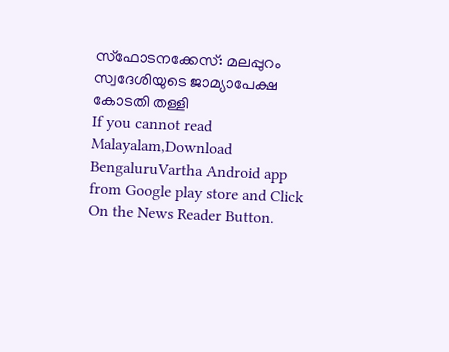സ്ഫോടനക്കേസ്: മലപ്പുറം സ്വദേശിയുടെ ജാമ്യാപേക്ഷ കോടതി തള്ളി
If you cannot read Malayalam,Download BengaluruVartha Android app from Google play store and Click On the News Reader Button.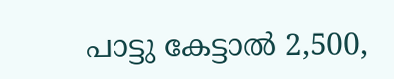പാട്ടു കേട്ടാൽ 2,500,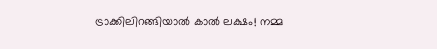ട്രാക്കിലിറങ്ങിയാൽ കാൽ ലക്ഷം! നമ്മ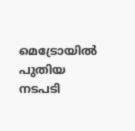മെട്രോയിൽ പുതിയ നടപടി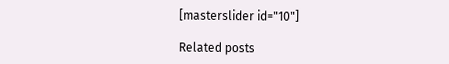[masterslider id="10"]

Related posts